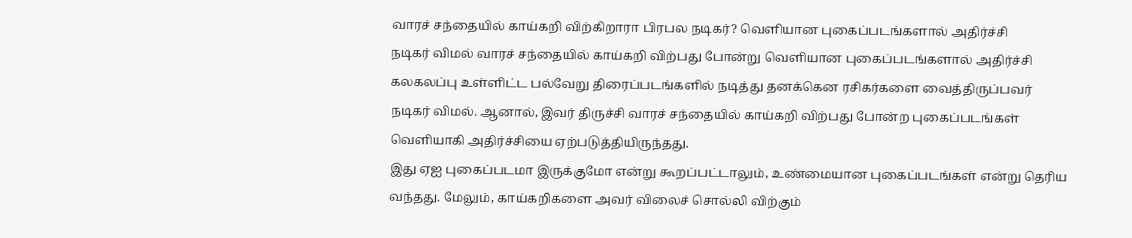வாரச் சந்தையில் காய்கறி விற்கிறாரா பிரபல நடிகர்? வெளியான புகைப்படங்களால் அதிர்ச்சி
நடிகர் விமல் வாரச் சந்தையில் காய்கறி விற்பது போன்று வெளியான புகைப்படங்களால் அதிர்ச்சி
கலகலப்பு உள்ளிட்ட பல்வேறு திரைப்படங்களில் நடித்து தனக்கென ரசிகர்களை வைத்திருப்பவர் நடிகர் விமல். ஆனால், இவர் திருச்சி வாரச் சந்தையில் காய்கறி விற்பது போன்ற புகைப்படங்கள் வெளியாகி அதிர்ச்சியை ஏற்படுத்தியிருந்தது.
இது ஏஐ புகைப்படமா இருக்குமோ என்று கூறப்பட்டாலும், உண்மையான புகைப்படங்கள் என்று தெரிய வந்தது. மேலும், காய்கறிகளை அவர் விலைச் சொல்லி விற்கும்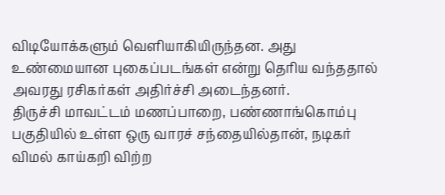விடியோக்களும் வெளியாகியிருந்தன. அது உண்மையான புகைப்படங்கள் என்று தெரிய வந்ததால் அவரது ரசிகர்கள் அதிர்ச்சி அடைந்தனர்.
திருச்சி மாவட்டம் மணப்பாறை, பண்ணாங்கொம்பு பகுதியில் உள்ள ஒரு வாரச் சந்தையில்தான், நடிகர் விமல் காய்கறி விற்ற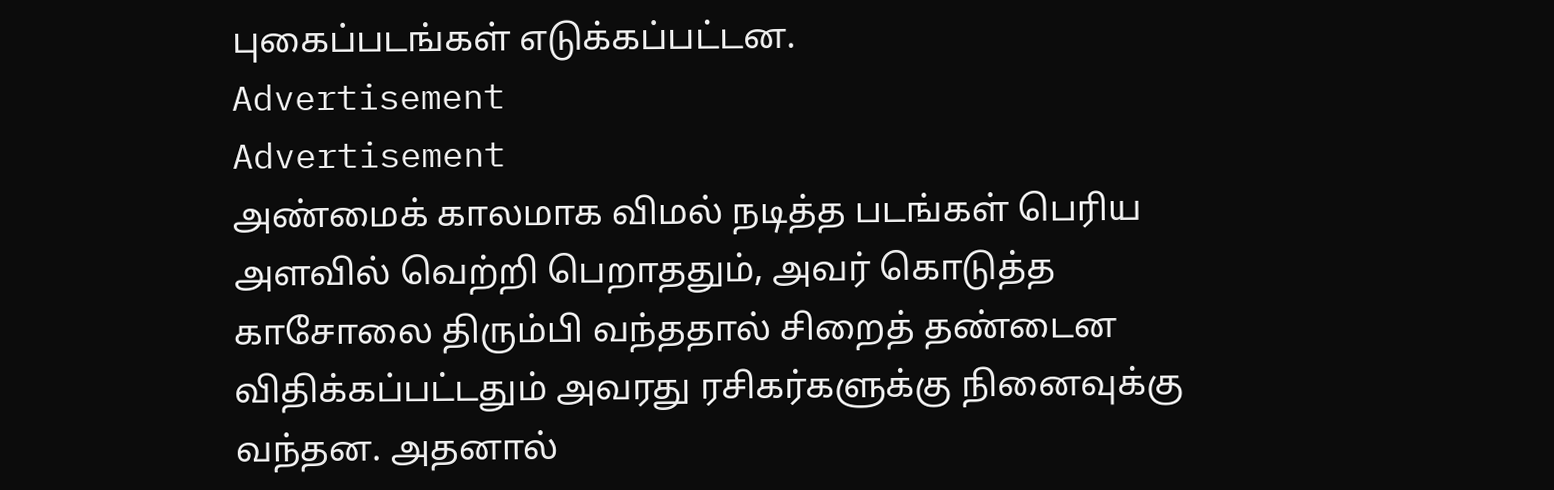புகைப்படங்கள் எடுக்கப்பட்டன.
Advertisement
Advertisement
அண்மைக் காலமாக விமல் நடித்த படங்கள் பெரிய அளவில் வெற்றி பெறாததும், அவர் கொடுத்த காசோலை திரும்பி வந்ததால் சிறைத் தண்டைன விதிக்கப்பட்டதும் அவரது ரசிகர்களுக்கு நினைவுக்கு வந்தன. அதனால்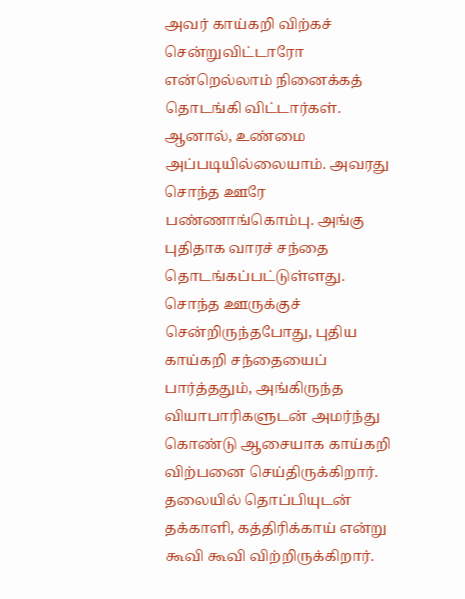அவர் காய்கறி விற்கச் சென்றுவிட்டாரோ என்றெல்லாம் நினைக்கத் தொடங்கி விட்டார்கள்.
ஆனால், உண்மை அப்படியில்லையாம். அவரது சொந்த ஊரே பண்ணாங்கொம்பு. அங்கு புதிதாக வாரச் சந்தை தொடங்கப்பட்டுள்ளது. சொந்த ஊருக்குச் சென்றிருந்தபோது, புதிய காய்கறி சந்தையைப் பார்த்ததும், அங்கிருந்த வியாபாரிகளுடன் அமர்ந்து கொண்டு ஆசையாக காய்கறி விற்பனை செய்திருக்கிறார்.
தலையில் தொப்பியுடன் தக்காளி, கத்திரிக்காய் என்று கூவி கூவி விற்றிருக்கிறார்.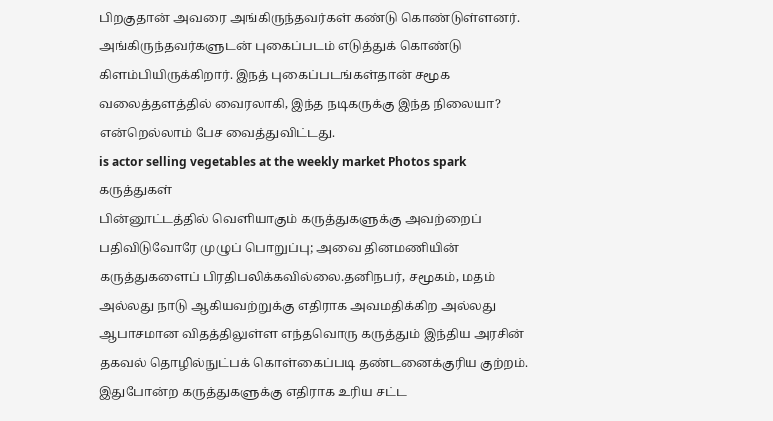பிறகுதான் அவரை அங்கிருந்தவர்கள் கண்டு கொண்டுள்ளனர். அங்கிருந்தவர்களுடன் புகைப்படம் எடுத்துக் கொண்டு கிளம்பியிருக்கிறார். இநத் புகைப்படங்கள்தான் சமூக வலைத்தளத்தில் வைரலாகி, இந்த நடிகருக்கு இந்த நிலையா? என்றெல்லாம் பேச வைத்துவிட்டது.
is actor selling vegetables at the weekly market Photos spark
கருத்துகள்
பின்னூட்டத்தில் வெளியாகும் கருத்துகளுக்கு அவற்றைப் பதிவிடுவோரே முழுப் பொறுப்பு; அவை தினமணியின் கருத்துகளைப் பிரதிபலிக்கவில்லை.தனிநபர், சமூகம், மதம் அல்லது நாடு ஆகியவற்றுக்கு எதிராக அவமதிக்கிற அல்லது ஆபாசமான விதத்திலுள்ள எந்தவொரு கருத்தும் இந்திய அரசின் தகவல் தொழில்நுட்பக் கொள்கைப்படி தண்டனைக்குரிய குற்றம். இதுபோன்ற கருத்துகளுக்கு எதிராக உரிய சட்ட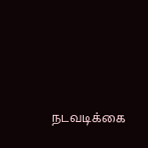நடவடிக்கை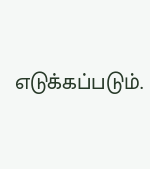எடுக்கப்படும்.